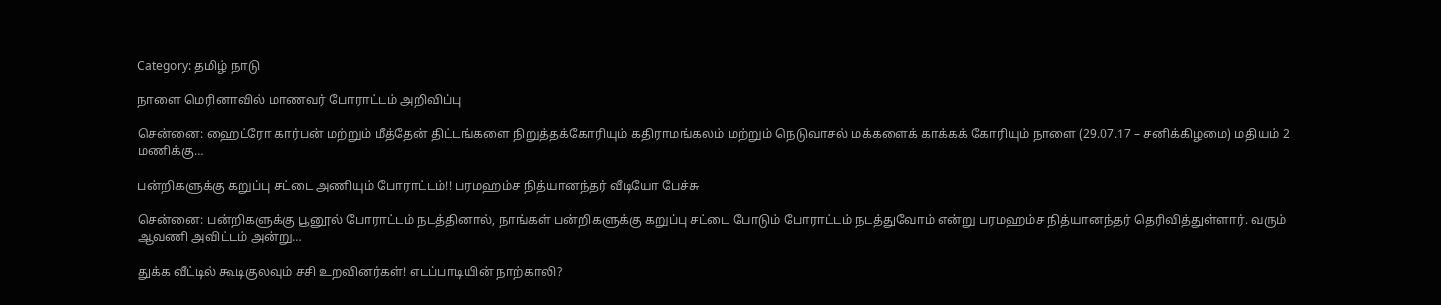Category: தமிழ் நாடு

நாளை மெரினாவில் மாணவர் போராட்டம் அறிவிப்பு

சென்னை: ஹைட்ரோ கார்பன் மற்றும் மீத்தேன் திட்டங்களை நிறுத்தக்கோரியும் கதிராமங்கலம் மற்றும் நெடுவாசல் மக்களைக் காக்கக் கோரியும் நாளை (29.07.17 – சனிக்கிழமை) மதியம் 2 மணிக்கு…

பன்றிகளுக்கு கறுப்பு சட்டை அணியும் போராட்டம்!! பரமஹம்ச நித்யானந்தர் வீடியோ பேச்சு

சென்னை: பன்றிகளுக்கு பூனூல் போராட்டம் நடத்தினால், நாங்கள் பன்றிகளுக்கு கறுப்பு சட்டை போடும் போராட்டம் நடத்துவோம் என்று பரமஹம்ச நித்யானந்தர் தெரிவித்துள்ளார். வரும் ஆவணி அவிட்டம் அன்று…

துக்க வீட்டில் கூடிகுலவும் சசி உறவினர்கள்! எடப்பாடியின் நாற்காலி?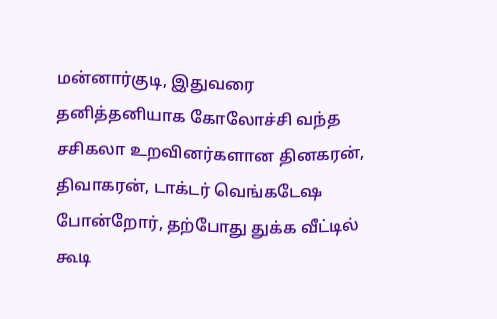மன்னார்குடி, இதுவரை தனித்தனியாக கோலோச்சி வந்த சசிகலா உறவினர்களான தினகரன், திவாகரன், டாக்டர் வெங்கடேஷ போன்றோர், தற்போது துக்க வீட்டில் கூடி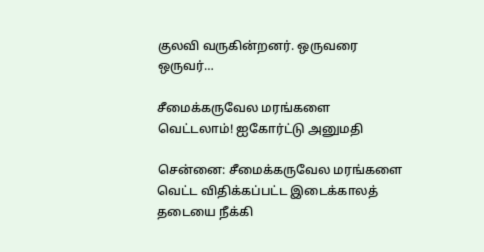குலவி வருகின்றனர். ஒருவரை ஒருவர்…

சீமைக்கருவேல மரங்களை வெட்டலாம்! ஐகோர்ட்டு அனுமதி

சென்னை: சீமைக்கருவேல மரங்களை வெட்ட விதிக்கப்பட்ட இடைக்காலத் தடையை நீக்கி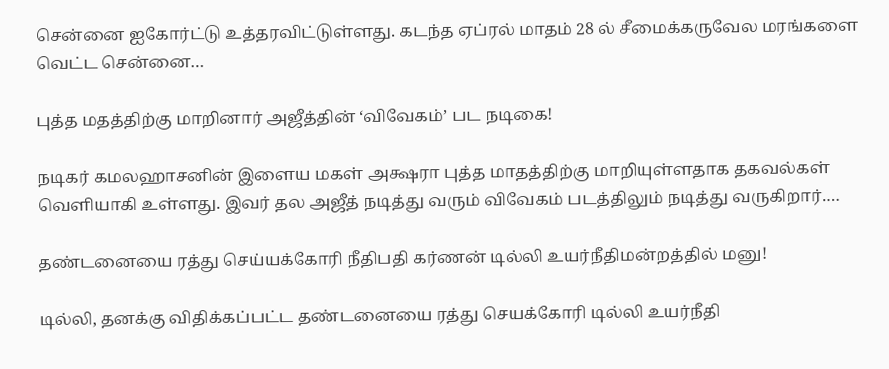சென்னை ஐகோர்ட்டு உத்தரவிட்டுள்ளது. கடந்த ஏப்ரல் மாதம் 28 ல் சீமைக்கருவேல மரங்களை வெட்ட சென்னை…

புத்த மதத்திற்கு மாறினார் அஜீத்தின் ‘விவேகம்’ பட நடிகை!

நடிகர் கமலஹாசனின் இளைய மகள் அக்ஷரா புத்த மாதத்திற்கு மாறியுள்ளதாக தகவல்கள் வெளியாகி உள்ளது. இவர் தல அஜீத் நடித்து வரும் விவேகம் படத்திலும் நடித்து வருகிறார்.…

தண்டனையை ரத்து செய்யக்கோரி நீதிபதி கர்ணன் டில்லி உயர்நீதிமன்றத்தில் மனு!

டில்லி, தனக்கு விதிக்கப்பட்ட தண்டனையை ரத்து செயக்கோரி டில்லி உயர்நீதி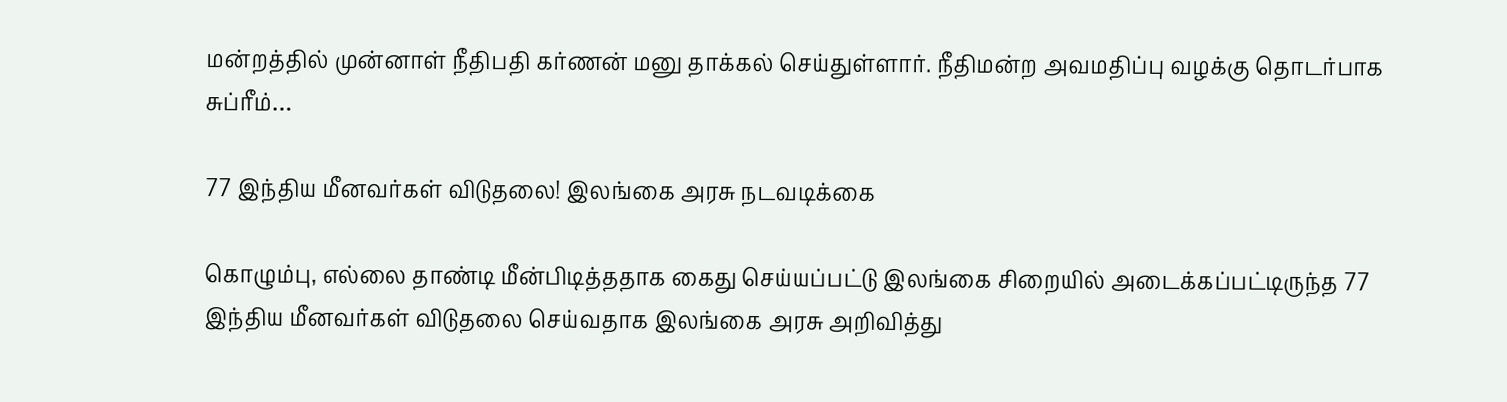மன்றத்தில் முன்னாள் நீதிபதி கர்ணன் மனு தாக்கல் செய்துள்ளார். நீதிமன்ற அவமதிப்பு வழக்கு தொடர்பாக சுப்ரீம்…

77 இந்திய மீனவர்கள் விடுதலை! இலங்கை அரசு நடவடிக்கை

கொழும்பு, எல்லை தாண்டி மீன்பிடித்ததாக கைது செய்யப்பட்டு இலங்கை சிறையில் அடைக்கப்பட்டிருந்த 77 இந்திய மீனவர்கள் விடுதலை செய்வதாக இலங்கை அரசு அறிவித்து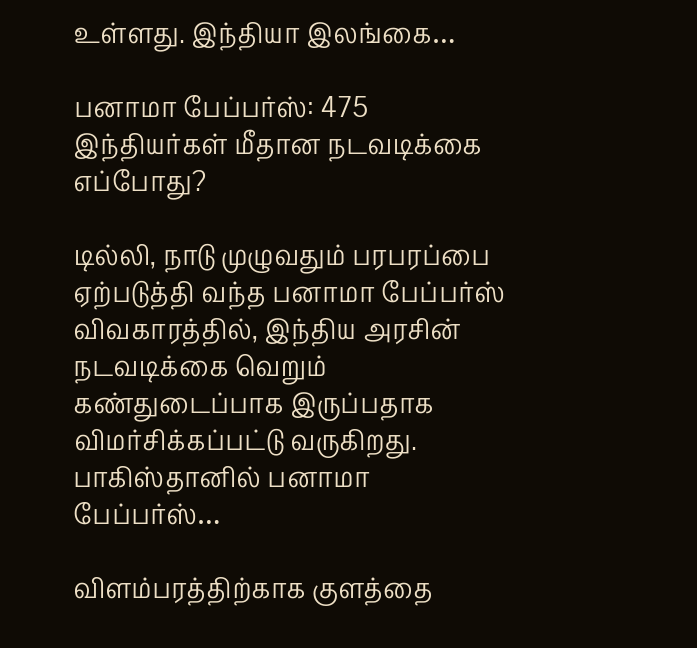உள்ளது. இந்தியா இலங்கை…

பனாமா பேப்பர்ஸ்: 475 இந்தியர்கள் மீதான நடவடிக்கை எப்போது?

டில்லி, நாடு முழுவதும் பரபரப்பை ஏற்படுத்தி வந்த பனாமா பேப்பர்ஸ் விவகாரத்தில், இந்திய அரசின் நடவடிக்கை வெறும் கண்துடைப்பாக இருப்பதாக விமர்சிக்கப்பட்டு வருகிறது. பாகிஸ்தானில் பனாமா பேப்பர்ஸ்…

விளம்பரத்திற்காக குளத்தை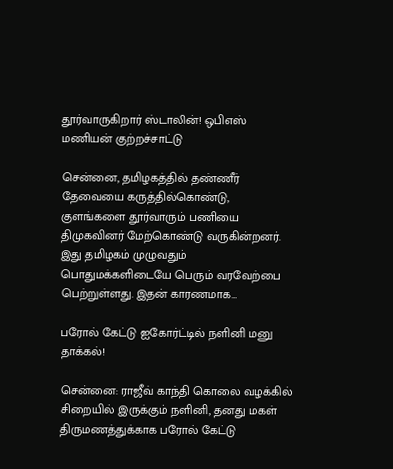தூர்வாருகிறார் ஸ்டாலின்! ஒபிஎஸ் மணியன் குற்றச்சாட்டு

சென்னை, தமிழகத்தில் தண்ணீர் தேவையை கருத்தில்கொண்டு, குளங்களை தூர்வாரும் பணியை திமுகவினர் மேற்கொண்டு வருகின்றனர். இது தமிழகம் முழுவதும் பொதுமக்களிடையே பெரும் வரவேற்பை பெற்றுள்ளது. இதன் காரணமாக…

பரோல் கேட்டு ஐகோர்ட்டில் நளினி மனு தாக்கல்!

சென்னை: ராஜீவ் காந்தி கொலை வழக்கில் சிறையில் இருக்கும் நளினி, தனது மகள் திருமணத்துக்காக பரோல் கேட்டு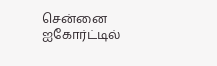சென்னை ஐகோர்ட்டில்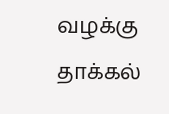வழக்கு தாக்கல்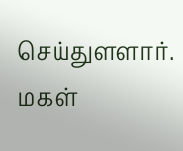செய்துளளார். மகள்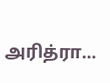அரித்ரா…